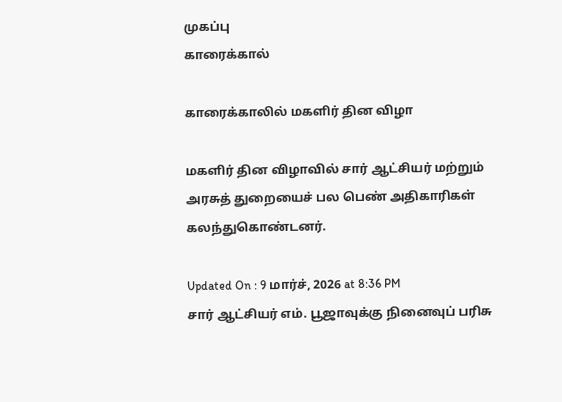முகப்பு
காரைக்கால்

காரைக்காலில் மகளிர் தின விழா

மகளிர் தின விழாவில் சார் ஆட்சியர் மற்றும் அரசுத் துறையைச் பல பெண் அதிகாரிகள் கலந்துகொண்டனர்.

Updated On : 9 மார்ச், 2026 at 8:36 PM
சார் ஆட்சியர் எம். பூஜாவுக்கு நினைவுப் பரிசு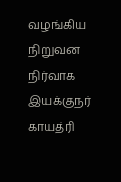வழங்கிய நிறுவன நிர்வாக இயக்குநர் காயத்ரி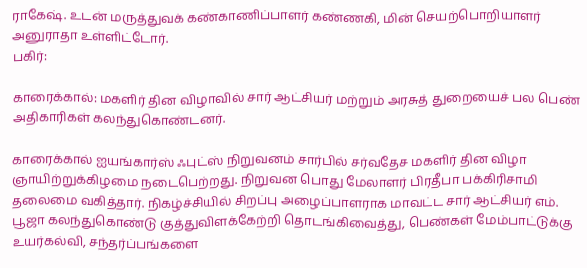ராகேஷ். உடன் மருத்துவக் கண்காணிப்பாளர் கண்ணகி, மின் செயற்பொறியாளர் அனுராதா உள்ளிட்டோர்.
பகிர்:

காரைக்கால்: மகளிர் தின விழாவில் சார் ஆட்சியர் மற்றும் அரசுத் துறையைச் பல பெண் அதிகாரிகள் கலந்துகொண்டனர்.

காரைக்கால் ஐயங்கார்ஸ் ஃபுட்ஸ் நிறுவனம் சார்பில் சர்வதேச மகளிர் தின விழா ஞாயிற்றுக்கிழமை நடைபெற்றது. நிறுவன பொது மேலாளர் பிரதீபா பக்கிரிசாமி தலைமை வகித்தார். நிகழ்ச்சியில் சிறப்பு அழைப்பாளராக மாவட்ட சார் ஆட்சியர் எம். பூஜா கலந்துகொண்டு குத்துவிளக்கேற்றி தொடங்கிவைத்து, பெண்கள் மேம்பாட்டுக்கு உயர்கல்வி, சந்தர்ப்பங்களை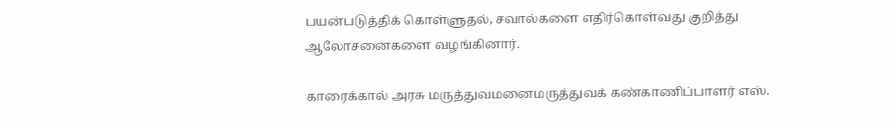பயன்படுத்திக் கொள்ளுதல், சவால்களை எதிர்கொள்வது குறித்து ஆலோசனைகளை வழங்கினார்.

காரைக்கால் அரசு மருத்துவமனைமருத்துவக் கண்காணிப்பாளர் எஸ்.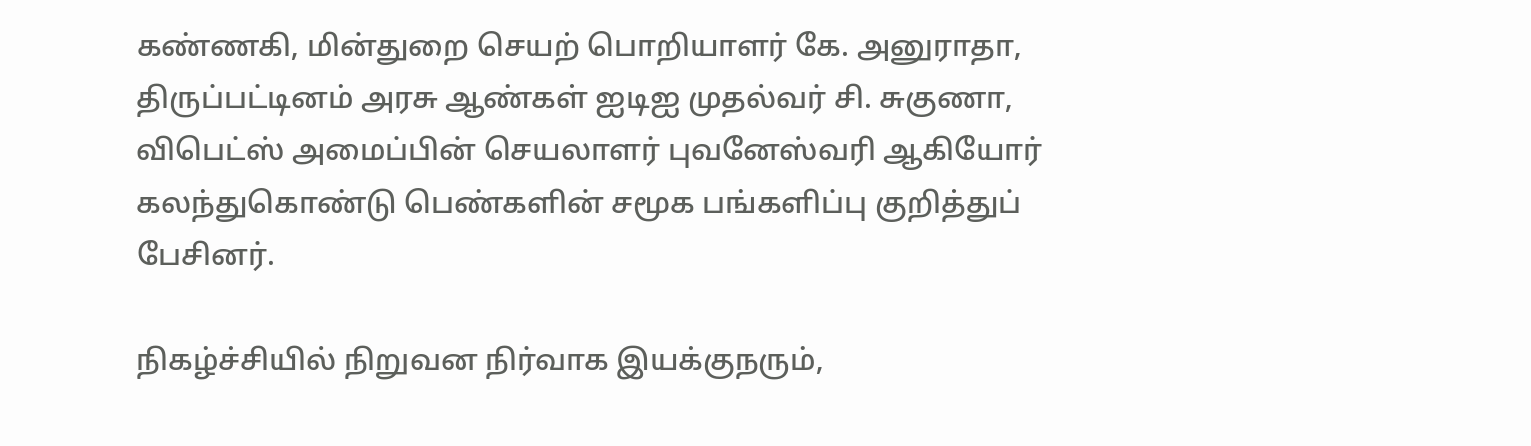கண்ணகி, மின்துறை செயற் பொறியாளர் கே. அனுராதா, திருப்பட்டினம் அரசு ஆண்கள் ஐடிஐ முதல்வர் சி. சுகுணா, விபெட்ஸ் அமைப்பின் செயலாளர் புவனேஸ்வரி ஆகியோர் கலந்துகொண்டு பெண்களின் சமூக பங்களிப்பு குறித்துப் பேசினர்.

நிகழ்ச்சியில் நிறுவன நிர்வாக இயக்குநரும்,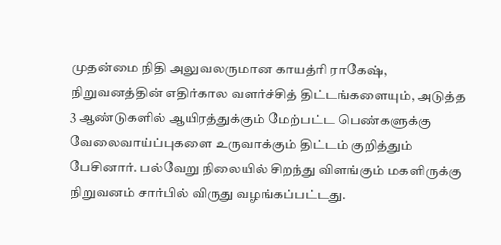முதன்மை நிதி அலுவலருமான காயத்ரி ராகேஷ், நிறுவனத்தின் எதிர்கால வளர்ச்சித் திட்டங்களையும், அடுத்த 3 ஆண்டுகளில் ஆயிரத்துக்கும் மேற்பட்ட பெண்களுக்கு வேலைவாய்ப்புகளை உருவாக்கும் திட்டம் குறித்தும் பேசினார். பல்வேறு நிலையில் சிறந்து விளங்கும் மகளிருக்கு நிறுவனம் சார்பில் விருது வழங்கப்பட்டது.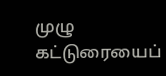முழு கட்டுரையைப்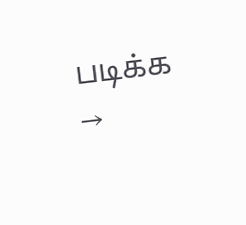படிக்க →